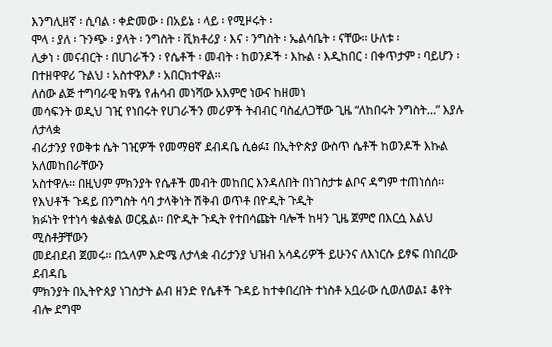እንግሊዘኛ ፡ ሲባል ፡ ቀድመው ፡ በአይኔ ፡ ላይ ፡ የሚዞሩት ፡
ሞላ ፡ ያለ ፡ ጉንጭ ፡ ያላት ፡ ንግስት ፡ ቪክቶሪያ ፡ እና ፡ ንግስት ፡ ኤልሳቤት ፡ ናቸው፡፡ ሁለቱ ፡
ሊቃነ ፡ መናብርት ፡ በሀገራችን ፡ የሴቶች ፡ መብት ፡ ከወንዶች ፡ እኩል ፡ እዲከበር ፡ በቀጥታም ፡ ባይሆን ፡
በተዘዋዋሪ ጉልህ ፡ አስተዋእፆ ፡ አበርክተዋል፡፡
ለሰው ልጅ ተግባራዊ ክዋኔ የሐሳብ መነሻው አእምሮ ነውና ከዘመነ
መሳፍንት ወዲህ ገዢ የነበሩት የሀገራችን መሪዎች ትብብር ባስፈለጋቸው ጊዜ “ለከበሩት ንግስት…” እያሉ ለታላቋ
ብሪታንያ የወቅቱ ሴት ገዢዎች የመማፀኛ ደብዳቤ ሲፅፉ፤ በኢትዮጵያ ውስጥ ሴቶች ከወንዶች እኩል አለመከበራቸውን
አስተዋሉ፡፡ በዚህም ምክንያት የሴቶች መብት መከበር እንዳለበት በነገስታቱ ልቦና ዳግም ተጠነሰሰ፡፡
የእህቶች ጉዳይ በንግስት ሳባ ታላቅነት ሽቅብ ወጥቶ በዮዲት ጉዲት
ክፉነት የተነሳ ቁልቁል ወርዷል፡፡ በዮዲት ጉዲት የተበሳጩት ባሎች ከዛን ጊዜ ጀምሮ በእርሷ እልህ ሚስቶቻቸውን
መደብደብ ጀመሩ፡፡ በኋላም እድሜ ለታላቋ ብሪታንያ ህዝብ አሳዳሪዎች ይሁንና ለእነርሱ ይፃፍ በነበረው ደብዳቤ
ምክንያት በኢትዮጰያ ነገስታት ልብ ዘንድ የሴቶች ጉዳይ ከተቀበረበት ተነስቶ አቧራው ሲወለወል፤ ቆየት ብሎ ደግሞ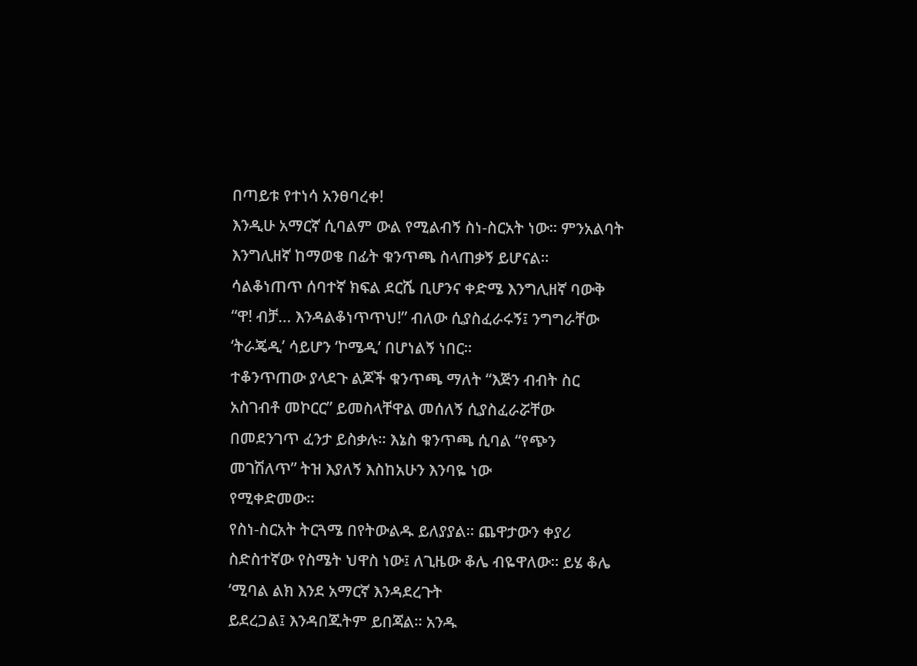በጣይቱ የተነሳ አንፀባረቀ!
እንዲሁ አማርኛ ሲባልም ውል የሚልብኝ ስነ-ስርአት ነው፡፡ ምንአልባት እንግሊዘኛ ከማወቄ በፊት ቁንጥጫ ስላጠቃኝ ይሆናል፡፡
ሳልቆነጠጥ ሰባተኛ ክፍል ደርሼ ቢሆንና ቀድሜ እንግሊዘኛ ባውቅ
“ዋ! ብቻ… እንዳልቆነጥጥህ!” ብለው ሲያስፈራሩኝ፤ ንግግራቸው ‘ትራጄዲ’ ሳይሆን ‘ኮሜዲ’ በሆነልኝ ነበር፡፡
ተቆንጥጠው ያላደጉ ልጆች ቁንጥጫ ማለት “እጅን ብብት ስር አስገብቶ መኮርር” ይመስላቸዋል መሰለኝ ሲያስፈራሯቸው
በመደንገጥ ፈንታ ይስቃሉ፡፡ እኔስ ቁንጥጫ ሲባል “የጭን መገሽለጥ” ትዝ እያለኝ እስከአሁን እንባዬ ነው
የሚቀድመው፡፡
የስነ-ስርአት ትርጓሜ በየትውልዱ ይለያያል፡፡ ጨዋታውን ቀያሪ
ስድስተኛው የስሜት ህዋስ ነው፤ ለጊዜው ቆሌ ብዬዋለው፡፡ ይሄ ቆሌ ‘ሚባል ልክ እንደ አማርኛ እንዳደረጉት
ይደረጋል፤ እንዳበጁትም ይበጃል፡፡ አንዱ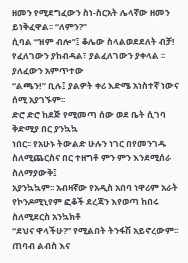ዘመን የሚደግፈውን ስነ-ስርአት ሌላኛው ዘመን ይነቅፈዋል፡፡ “ለምን?”
ሲባል “ዝም ብሎ”፤ ቆሌው ስላልወደደለት ብቻ! የፈለገውን ያከብዳል፣ ያልፈለገውን ያቀላል ፡፡ ያለፈውን አምጥተው
“ልጫን!” ቢሉ፤ ያልዎት ቀሪ እድሜ አነስተኛ ነውና ሰሚ አያገኙም፡፡
ድሮ ድሮ ከደጅ የሚመጣ ሰው ወደ ቤት ሲገባ ቅድሚያ በር ያንኳኳ
ነበር፡፡ የአሁኑ ትውልድ ሁሉን ነገር በየመንገዱ ስለሚጨርስና በር ተዘግቶ ምን ምን እንደሚሰራ ስለማያውቅ፤
አያንኳኳም፡፡ አብዛኛው የአዲስ አበባ ነዋሪም አራት የኮንዶሚኒየም ፎቆች ደረጃን እየወጣ ከበሩ ስለሚደርስ አንኳክቶ
“ደህና ዋላችሁ?” የሚልበት ትንፋሽ አይኖረውም፡፡
ጠባብ ልብስ እና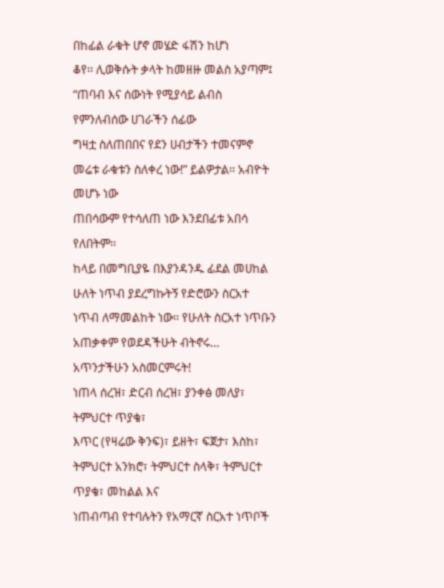በከፊል ራቁት ሆኖ መሄድ ፋሽን ከሆነ
ቆየ፡፡ ሊወቅሱት ቃላት ከመዘዙ መልስ አያጣም፤ “ጠባብ እና ሰውነት የሚያሳይ ልብስ የምንለብሰው ሀገራችን ሰፊው
ግዛቷ ስለጠበበና የደን ሀብታችን ተመናምኖ መሬቱ ራቁቱን ስለቀረ ነው!” ይልዎታል፡፡ አብዮት መሆኑ ነው
ጠበሳውም የተሳለጠ ነው እንደበፊቱ አበሳ የለበትም፡፡
ከላይ በመግቢያዬ በእያንዳንዱ ፊደል መሀከል ሁለት ነጥብ ያደረግኩትኝ የድሮውን ስርአተ ነጥብ ለማመልከት ነው፡፡ የሁለት ስርአተ ነጥቡን አጠቃቀም የወደዳችሁት ብትኖሩ… አጥንታችሁን አስመርምሩት!
ነጠላ ሰረዝ፣ ድርብ ሰረዝ፣ ያንቀፅ መለያ፣ ትምህርተ ጥያቄ፣
እጥር (የዛሬው ቅንፍ)፣ ይዘት፣ ፍጀታ፣ እስከ፣ ትምህርተ አንክሮ፣ ትምህርተ ስላቅ፣ ትምህርተ ጥያቄ፣ መከልል እና
ነጠብጣብ የተባሉትን የአማርኛ ስርአተ ነጥቦች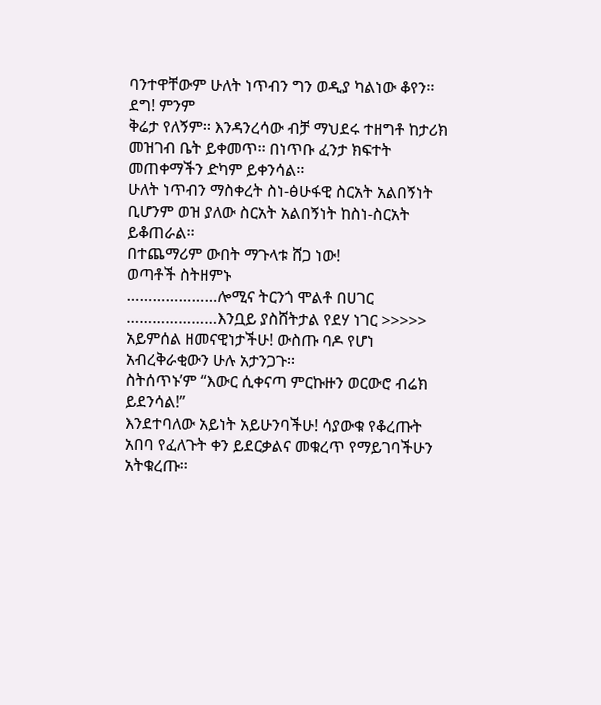ባንተዋቸውም ሁለት ነጥብን ግን ወዲያ ካልነው ቆየን፡፡ ደግ! ምንም
ቅሬታ የለኝም፡፡ እንዳንረሳው ብቻ ማህደሩ ተዘግቶ ከታሪክ መዝገብ ቤት ይቀመጥ፡፡ በነጥቡ ፈንታ ክፍተት
መጠቀማችን ድካም ይቀንሳል፡፡
ሁለት ነጥብን ማስቀረት ስነ-ፅሁፋዊ ስርአት አልበኝነት ቢሆንም ወዝ ያለው ስርአት አልበኝነት ከስነ-ስርአት ይቆጠራል፡፡
በተጨማሪም ውበት ማጉላቱ ሸጋ ነው!
ወጣቶች ስትዘምኑ
…………………ሎሚና ትርንጎ ሞልቶ በሀገር …………………እንቧይ ያስሸትታል የደሃ ነገር >>>>> አይምሰል ዘመናዊነታችሁ! ውስጡ ባዶ የሆነ አብረቅራቂውን ሁሉ አታንጋጉ፡፡
ስትሰጥኑ’ም “እውር ሲቀናጣ ምርኩዙን ወርውሮ ብሬክ ይደንሳል!”
እንደተባለው አይነት አይሁንባችሁ! ሳያውቁ የቆረጡት አበባ የፈለጉት ቀን ይደርቃልና መቁረጥ የማይገባችሁን
አትቁረጡ፡፡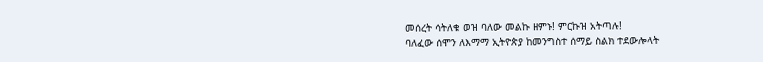መሰረት ሳትለቁ ወዝ ባለው መልኩ ዘምኑ! ምርኩዝ አትጣሉ!
ባለፈው ሰሞን ለእማማ ኢትዮጵያ ከመንግስተ ሰማይ ስልክ ተደውሎላት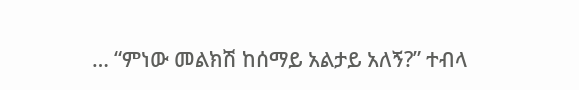… “ምነው መልክሽ ከሰማይ አልታይ አለኝ?” ተብላ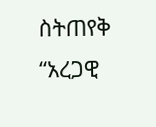ስትጠየቅ “አረጋዊ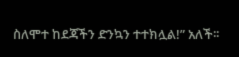ስለሞተ ከደጃችን ድንኳን ተተክሏል!” አለች፡፡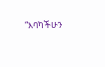“እባካችሁን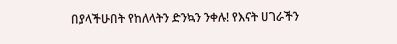በያላችሁበት የከለላትን ድንኳን ንቀሉ! የእናት ሀገራችን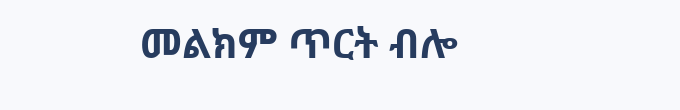መልክም ጥርት ብሎ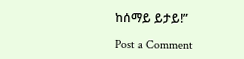ከሰማይ ይታይ!”

Post a Comment